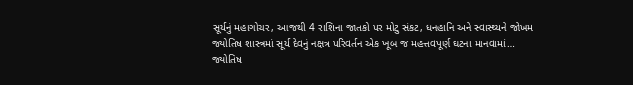સૂર્યનું મહાગોચર, આજથી 4 રાશિના જાતકો પર મોટુ સંકટ, ધનહાનિ અને સ્વાસ્થ્યને જોખમ
જ્યોતિષ શાસ્ત્રમાં સૂર્ય દેવનું નક્ષત્ર પરિવર્તન એક ખૂબ જ મહત્તવપૂર્ણ ઘટના માનવામાં…
જ્યોતિષ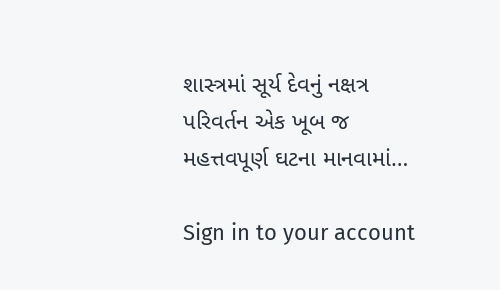શાસ્ત્રમાં સૂર્ય દેવનું નક્ષત્ર પરિવર્તન એક ખૂબ જ મહત્તવપૂર્ણ ઘટના માનવામાં…

Sign in to your account